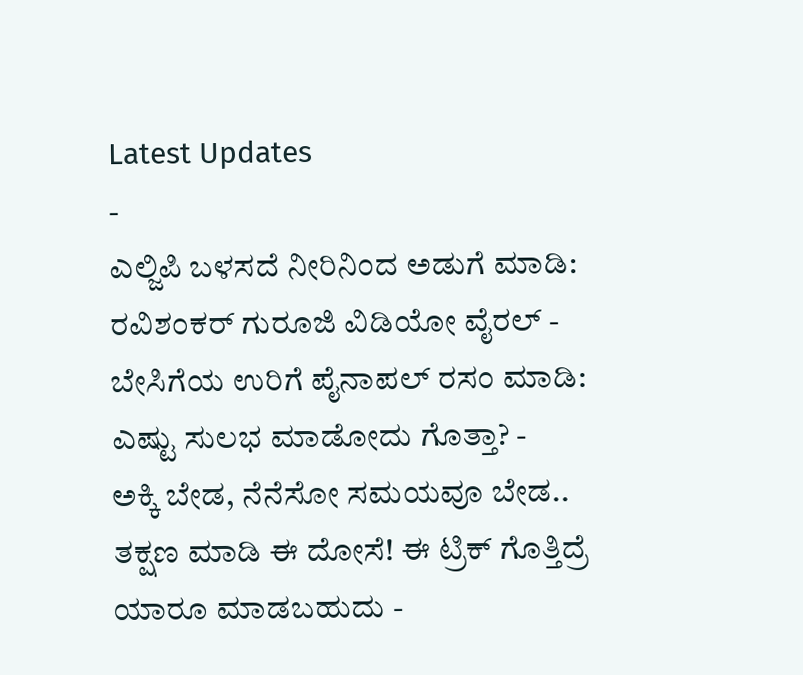Latest Updates
-
ಎಲ್ಜಿಪಿ ಬಳಸದೆ ನೀರಿನಿಂದ ಅಡುಗೆ ಮಾಡಿ: ರವಿಶಂಕರ್ ಗುರೂಜಿ ವಿಡಿಯೋ ವೈರಲ್ -
ಬೇಸಿಗೆಯ ಉರಿಗೆ ಪೈನಾಪಲ್ ರಸಂ ಮಾಡಿ: ಎಷ್ಟು ಸುಲಭ ಮಾಡೋದು ಗೊತ್ತಾ? -
ಅಕ್ಕಿ ಬೇಡ, ನೆನೆಸೋ ಸಮಯವೂ ಬೇಡ.. ತಕ್ಷಣ ಮಾಡಿ ಈ ದೋಸೆ! ಈ ಟ್ರಿಕ್ ಗೊತ್ತಿದ್ರೆ ಯಾರೂ ಮಾಡಬಹುದು -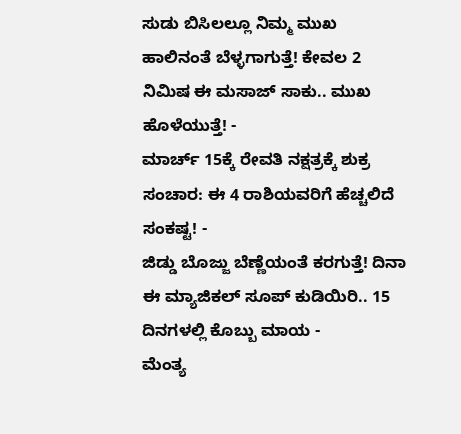ಸುಡು ಬಿಸಿಲಲ್ಲೂ ನಿಮ್ಮ ಮುಖ ಹಾಲಿನಂತೆ ಬೆಳ್ಳಗಾಗುತ್ತೆ! ಕೇವಲ 2 ನಿಮಿಷ ಈ ಮಸಾಜ್ ಸಾಕು.. ಮುಖ ಹೊಳೆಯುತ್ತೆ! -
ಮಾರ್ಚ್ 15ಕ್ಕೆ ರೇವತಿ ನಕ್ಷತ್ರಕ್ಕೆ ಶುಕ್ರ ಸಂಚಾರ: ಈ 4 ರಾಶಿಯವರಿಗೆ ಹೆಚ್ಚಲಿದೆ ಸಂಕಷ್ಟ! -
ಜಿಡ್ಡು ಬೊಜ್ಜು ಬೆಣ್ಣೆಯಂತೆ ಕರಗುತ್ತೆ! ದಿನಾ ಈ ಮ್ಯಾಜಿಕಲ್ ಸೂಪ್ ಕುಡಿಯಿರಿ.. 15 ದಿನಗಳಲ್ಲಿ ಕೊಬ್ಬು ಮಾಯ -
ಮೆಂತ್ಯ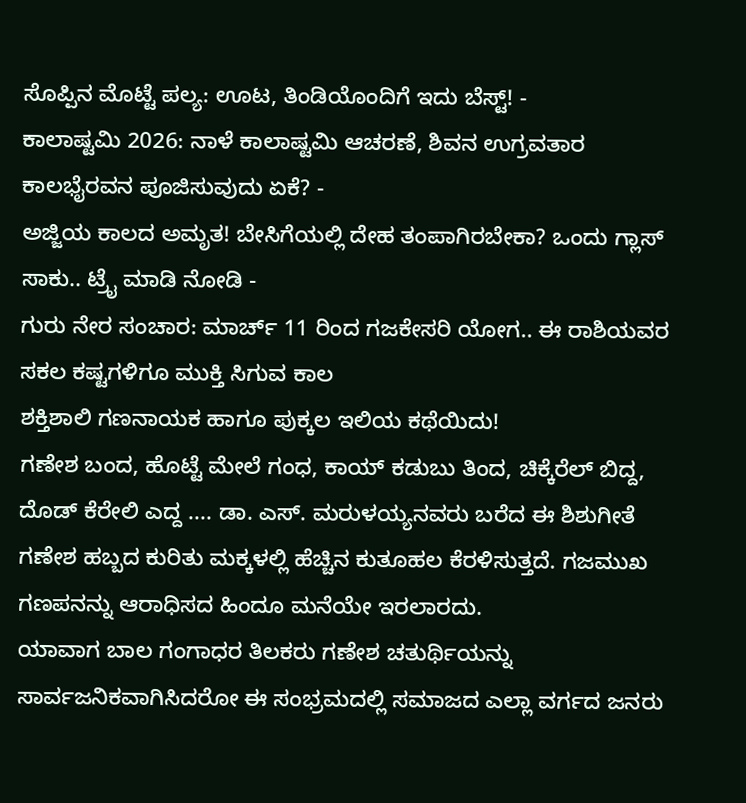ಸೊಪ್ಪಿನ ಮೊಟ್ಟೆ ಪಲ್ಯ: ಊಟ, ತಿಂಡಿಯೊಂದಿಗೆ ಇದು ಬೆಸ್ಟ್! -
ಕಾಲಾಷ್ಟಮಿ 2026: ನಾಳೆ ಕಾಲಾಷ್ಟಮಿ ಆಚರಣೆ, ಶಿವನ ಉಗ್ರವತಾರ ಕಾಲಭೈರವನ ಪೂಜಿಸುವುದು ಏಕೆ? -
ಅಜ್ಜಿಯ ಕಾಲದ ಅಮೃತ! ಬೇಸಿಗೆಯಲ್ಲಿ ದೇಹ ತಂಪಾಗಿರಬೇಕಾ? ಒಂದು ಗ್ಲಾಸ್ ಸಾಕು.. ಟ್ರೈ ಮಾಡಿ ನೋಡಿ -
ಗುರು ನೇರ ಸಂಚಾರ: ಮಾರ್ಚ್ 11 ರಿಂದ ಗಜಕೇಸರಿ ಯೋಗ.. ಈ ರಾಶಿಯವರ ಸಕಲ ಕಷ್ಟಗಳಿಗೂ ಮುಕ್ತಿ ಸಿಗುವ ಕಾಲ
ಶಕ್ತಿಶಾಲಿ ಗಣನಾಯಕ ಹಾಗೂ ಪುಕ್ಕಲ ಇಲಿಯ ಕಥೆಯಿದು!
ಗಣೇಶ ಬಂದ, ಹೊಟ್ಟೆ ಮೇಲೆ ಗಂಧ, ಕಾಯ್ ಕಡುಬು ತಿಂದ, ಚಿಕ್ಕೆರೆಲ್ ಬಿದ್ದ, ದೊಡ್ ಕೆರೇಲಿ ಎದ್ದ .... ಡಾ. ಎಸ್. ಮರುಳಯ್ಯನವರು ಬರೆದ ಈ ಶಿಶುಗೀತೆ ಗಣೇಶ ಹಬ್ಬದ ಕುರಿತು ಮಕ್ಕಳಲ್ಲಿ ಹೆಚ್ಚಿನ ಕುತೂಹಲ ಕೆರಳಿಸುತ್ತದೆ. ಗಜಮುಖ ಗಣಪನನ್ನು ಆರಾಧಿಸದ ಹಿಂದೂ ಮನೆಯೇ ಇರಲಾರದು.
ಯಾವಾಗ ಬಾಲ ಗಂಗಾಧರ ತಿಲಕರು ಗಣೇಶ ಚತುರ್ಥಿಯನ್ನು ಸಾರ್ವಜನಿಕವಾಗಿಸಿದರೋ ಈ ಸಂಭ್ರಮದಲ್ಲಿ ಸಮಾಜದ ಎಲ್ಲಾ ವರ್ಗದ ಜನರು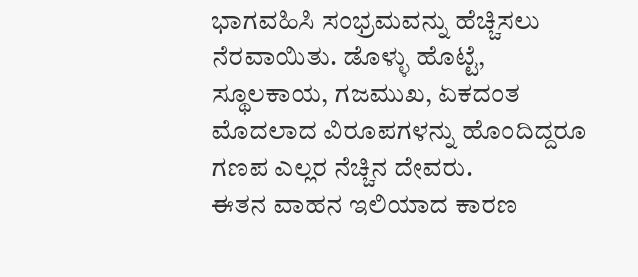ಭಾಗವಹಿಸಿ ಸಂಭ್ರಮವನ್ನು ಹೆಚ್ಚಿಸಲು ನೆರವಾಯಿತು. ಡೊಳ್ಳು ಹೊಟ್ಟೆ, ಸ್ಥೂಲಕಾಯ, ಗಜಮುಖ, ಏಕದಂತ ಮೊದಲಾದ ವಿರೂಪಗಳನ್ನು ಹೊಂದಿದ್ದರೂ ಗಣಪ ಎಲ್ಲರ ನೆಚ್ಚಿನ ದೇವರು.
ಈತನ ವಾಹನ ಇಲಿಯಾದ ಕಾರಣ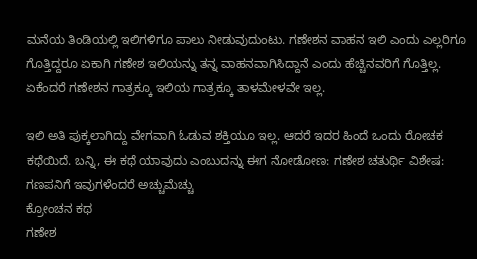ಮನೆಯ ತಿಂಡಿಯಲ್ಲಿ ಇಲಿಗಳಿಗೂ ಪಾಲು ನೀಡುವುದುಂಟು. ಗಣೇಶನ ವಾಹನ ಇಲಿ ಎಂದು ಎಲ್ಲರಿಗೂ ಗೊತ್ತಿದ್ದರೂ ಏಕಾಗಿ ಗಣೇಶ ಇಲಿಯನ್ನು ತನ್ನ ವಾಹನವಾಗಿಸಿದ್ದಾನೆ ಎಂದು ಹೆಚ್ಚಿನವರಿಗೆ ಗೊತ್ತಿಲ್ಲ. ಏಕೆಂದರೆ ಗಣೇಶನ ಗಾತ್ರಕ್ಕೂ ಇಲಿಯ ಗಾತ್ರಕ್ಕೂ ತಾಳಮೇಳವೇ ಇಲ್ಲ.

ಇಲಿ ಅತಿ ಪುಕ್ಕಲಾಗಿದ್ದು ವೇಗವಾಗಿ ಓಡುವ ಶಕ್ತಿಯೂ ಇಲ್ಲ. ಆದರೆ ಇದರ ಹಿಂದೆ ಒಂದು ರೋಚಕ ಕಥೆಯಿದೆ. ಬನ್ನಿ, ಈ ಕಥೆ ಯಾವುದು ಎಂಬುದನ್ನು ಈಗ ನೋಡೋಣ: ಗಣೇಶ ಚತುರ್ಥಿ ವಿಶೇಷ: ಗಣಪನಿಗೆ ಇವುಗಳೆಂದರೆ ಅಚ್ಚುಮೆಚ್ಚು
ಕ್ರೋಂಚನ ಕಥ
ಗಣೇಶ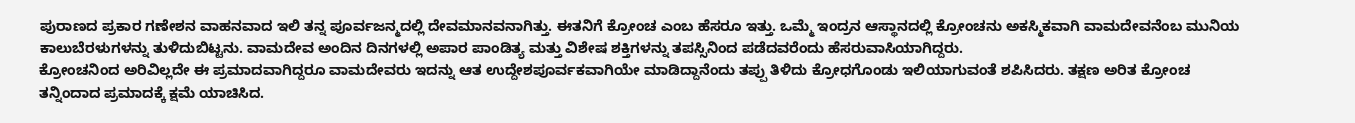ಪುರಾಣದ ಪ್ರಕಾರ ಗಣೇಶನ ವಾಹನವಾದ ಇಲಿ ತನ್ನ ಪೂರ್ವಜನ್ಮದಲ್ಲಿ ದೇವಮಾನವನಾಗಿತ್ತು. ಈತನಿಗೆ ಕ್ರೋಂಚ ಎಂಬ ಹೆಸರೂ ಇತ್ತು. ಒಮ್ಮೆ ಇಂದ್ರನ ಆಸ್ಥಾನದಲ್ಲಿ ಕ್ರೋಂಚನು ಅಕಸ್ಮಿಕವಾಗಿ ವಾಮದೇವನೆಂಬ ಮುನಿಯ ಕಾಲುಬೆರಳುಗಳನ್ನು ತುಳಿದುಬಿಟ್ಟನು. ವಾಮದೇವ ಅಂದಿನ ದಿನಗಳಲ್ಲಿ ಅಪಾರ ಪಾಂಡಿತ್ಯ ಮತ್ತು ವಿಶೇಷ ಶಕ್ತಿಗಳನ್ನು ತಪಸ್ಸಿನಿಂದ ಪಡೆದವರೆಂದು ಹೆಸರುವಾಸಿಯಾಗಿದ್ದರು.
ಕ್ರೋಂಚನಿಂದ ಅರಿವಿಲ್ಲದೇ ಈ ಪ್ರಮಾದವಾಗಿದ್ದರೂ ವಾಮದೇವರು ಇದನ್ನು ಆತ ಉದ್ದೇಶಪೂರ್ವಕವಾಗಿಯೇ ಮಾಡಿದ್ದಾನೆಂದು ತಪ್ಪು ತಿಳಿದು ಕ್ರೋಧಗೊಂಡು ಇಲಿಯಾಗುವಂತೆ ಶಪಿಸಿದರು. ತಕ್ಷಣ ಅರಿತ ಕ್ರೋಂಚ ತನ್ನಿಂದಾದ ಪ್ರಮಾದಕ್ಕೆ ಕ್ಷಮೆ ಯಾಚಿಸಿದ.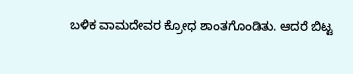ಬಳಿಕ ವಾಮದೇವರ ಕ್ರೋಧ ಶಾಂತಗೊಂಡಿತು. ಆದರೆ ಬಿಟ್ಟ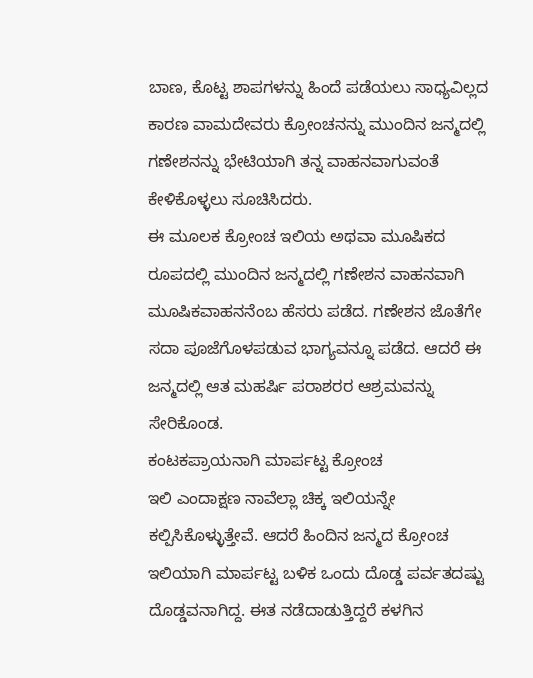ಬಾಣ, ಕೊಟ್ಟ ಶಾಪಗಳನ್ನು ಹಿಂದೆ ಪಡೆಯಲು ಸಾಧ್ಯವಿಲ್ಲದ ಕಾರಣ ವಾಮದೇವರು ಕ್ರೋಂಚನನ್ನು ಮುಂದಿನ ಜನ್ಮದಲ್ಲಿ ಗಣೇಶನನ್ನು ಭೇಟಿಯಾಗಿ ತನ್ನ ವಾಹನವಾಗುವಂತೆ ಕೇಳಿಕೊಳ್ಳಲು ಸೂಚಿಸಿದರು.
ಈ ಮೂಲಕ ಕ್ರೋಂಚ ಇಲಿಯ ಅಥವಾ ಮೂಷಿಕದ ರೂಪದಲ್ಲಿ ಮುಂದಿನ ಜನ್ಮದಲ್ಲಿ ಗಣೇಶನ ವಾಹನವಾಗಿ ಮೂಷಿಕವಾಹನನೆಂಬ ಹೆಸರು ಪಡೆದ. ಗಣೇಶನ ಜೊತೆಗೇ ಸದಾ ಪೂಜೆಗೊಳಪಡುವ ಭಾಗ್ಯವನ್ನೂ ಪಡೆದ. ಆದರೆ ಈ ಜನ್ಮದಲ್ಲಿ ಆತ ಮಹರ್ಷಿ ಪರಾಶರರ ಆಶ್ರಮವನ್ನು ಸೇರಿಕೊಂಡ.
ಕಂಟಕಪ್ರಾಯನಾಗಿ ಮಾರ್ಪಟ್ಟ ಕ್ರೋಂಚ
ಇಲಿ ಎಂದಾಕ್ಷಣ ನಾವೆಲ್ಲಾ ಚಿಕ್ಕ ಇಲಿಯನ್ನೇ ಕಲ್ಪಿಸಿಕೊಳ್ಳುತ್ತೇವೆ. ಆದರೆ ಹಿಂದಿನ ಜನ್ಮದ ಕ್ರೋಂಚ ಇಲಿಯಾಗಿ ಮಾರ್ಪಟ್ಟ ಬಳಿಕ ಒಂದು ದೊಡ್ಡ ಪರ್ವತದಷ್ಟು ದೊಡ್ಡವನಾಗಿದ್ದ. ಈತ ನಡೆದಾಡುತ್ತಿದ್ದರೆ ಕಳಗಿನ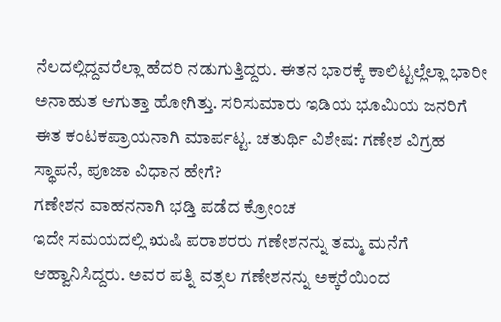ನೆಲದಲ್ಲಿದ್ದವರೆಲ್ಲಾ ಹೆದರಿ ನಡುಗುತ್ತಿದ್ದರು. ಈತನ ಭಾರಕ್ಕೆ ಕಾಲಿಟ್ಟಲ್ಲೆಲ್ಲಾ ಭಾರೀ ಅನಾಹುತ ಆಗುತ್ತಾ ಹೋಗಿತ್ತು. ಸರಿಸುಮಾರು ಇಡಿಯ ಭೂಮಿಯ ಜನರಿಗೆ ಈತ ಕಂಟಕಪ್ರಾಯನಾಗಿ ಮಾರ್ಪಟ್ಟ. ಚತುರ್ಥಿ ವಿಶೇಷ: ಗಣೇಶ ವಿಗ್ರಹ ಸ್ಥಾಪನೆ, ಪೂಜಾ ವಿಧಾನ ಹೇಗೆ?
ಗಣೇಶನ ವಾಹನನಾಗಿ ಭಡ್ತಿ ಪಡೆದ ಕ್ರೋಂಚ
ಇದೇ ಸಮಯದಲ್ಲಿ ಋಷಿ ಪರಾಶರರು ಗಣೇಶನನ್ನು ತಮ್ಮ ಮನೆಗೆ ಆಹ್ವಾನಿಸಿದ್ದರು. ಅವರ ಪತ್ನಿ ವತ್ಸಲ ಗಣೇಶನನ್ನು ಅಕ್ಕರೆಯಿಂದ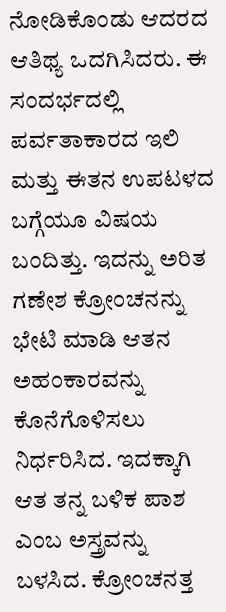ನೋಡಿಕೊಂಡು ಆದರದ ಆತಿಥ್ಯ ಒದಗಿಸಿದರು. ಈ ಸಂದರ್ಭದಲ್ಲಿ ಪರ್ವತಾಕಾರದ ಇಲಿ ಮತ್ತು ಈತನ ಉಪಟಳದ ಬಗ್ಗೆಯೂ ವಿಷಯ ಬಂದಿತ್ತು. ಇದನ್ನು ಅರಿತ ಗಣೇಶ ಕ್ರೋಂಚನನ್ನು ಭೇಟಿ ಮಾಡಿ ಆತನ ಅಹಂಕಾರವನ್ನು ಕೊನೆಗೊಳಿಸಲು ನಿರ್ಧರಿಸಿದ. ಇದಕ್ಕಾಗಿ ಆತ ತನ್ನ ಬಳಿಕ ಪಾಶ ಎಂಬ ಅಸ್ತ್ರವನ್ನು ಬಳಸಿದ. ಕ್ರೋಂಚನತ್ತ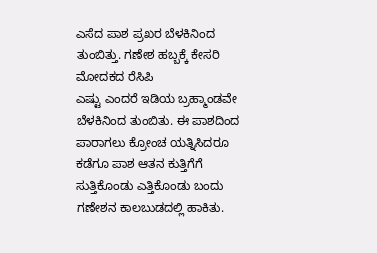ಎಸೆದ ಪಾಶ ಪ್ರಖರ ಬೆಳಕಿನಿಂದ ತುಂಬಿತ್ತು. ಗಣೇಶ ಹಬ್ಬಕ್ಕೆ ಕೇಸರಿ ಮೋದಕದ ರೆಸಿಪಿ
ಎಷ್ಟು ಎಂದರೆ ಇಡಿಯ ಬ್ರಹ್ಮಾಂಡವೇ ಬೆಳಕಿನಿಂದ ತುಂಬಿತು. ಈ ಪಾಶದಿಂದ ಪಾರಾಗಲು ಕ್ರೋಂಚ ಯತ್ನಿಸಿದರೂ ಕಡೆಗೂ ಪಾಶ ಆತನ ಕುತ್ತಿಗೆಗೆ ಸುತ್ತಿಕೊಂಡು ಎತ್ತಿಕೊಂಡು ಬಂದು ಗಣೇಶನ ಕಾಲಬುಡದಲ್ಲಿ ಹಾಕಿತು.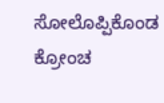ಸೋಲೊಪ್ಪಿಕೊಂಡ ಕ್ರೋಂಚ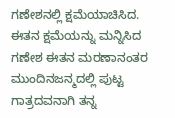ಗಣೇಶನಲ್ಲಿ ಕ್ಷಮೆಯಾಚಿಸಿದ. ಈತನ ಕ್ಷಮೆಯನ್ನು ಮನ್ನಿಸಿದ ಗಣೇಶ ಈತನ ಮರಣಾನಂತರ ಮುಂದಿನಜನ್ಮದಲ್ಲಿ ಪುಟ್ಟ ಗಾತ್ರದವನಾಗಿ ತನ್ನ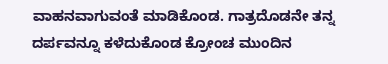ವಾಹನವಾಗುವಂತೆ ಮಾಡಿಕೊಂಡ. ಗಾತ್ರದೊಡನೇ ತನ್ನ ದರ್ಪವನ್ನೂ ಕಳೆದುಕೊಂಡ ಕ್ರೋಂಚ ಮುಂದಿನ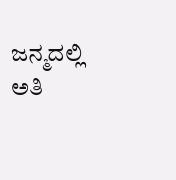ಜನ್ಮದಲ್ಲಿ ಅತಿ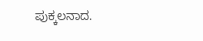ಪುಕ್ಕಲನಾದ.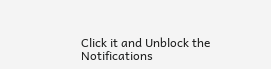Click it and Unblock the Notifications